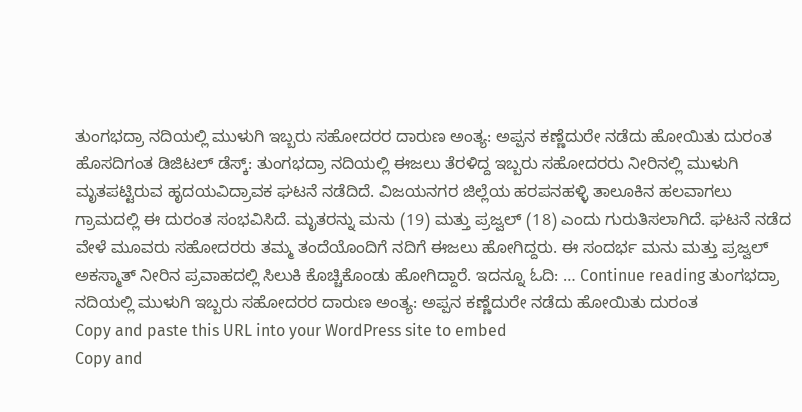ತುಂಗಭದ್ರಾ ನದಿಯಲ್ಲಿ ಮುಳುಗಿ ಇಬ್ಬರು ಸಹೋದರರ ದಾರುಣ ಅಂತ್ಯ: ಅಪ್ಪನ ಕಣ್ಣೆದುರೇ ನಡೆದು ಹೋಯಿತು ದುರಂತ
ಹೊಸದಿಗಂತ ಡಿಜಿಟಲ್ ಡೆಸ್ಕ್: ತುಂಗಭದ್ರಾ ನದಿಯಲ್ಲಿ ಈಜಲು ತೆರಳಿದ್ದ ಇಬ್ಬರು ಸಹೋದರರು ನೀರಿನಲ್ಲಿ ಮುಳುಗಿ ಮೃತಪಟ್ಟಿರುವ ಹೃದಯವಿದ್ರಾವಕ ಘಟನೆ ನಡೆದಿದೆ. ವಿಜಯನಗರ ಜಿಲ್ಲೆಯ ಹರಪನಹಳ್ಳಿ ತಾಲೂಕಿನ ಹಲವಾಗಲು ಗ್ರಾಮದಲ್ಲಿ ಈ ದುರಂತ ಸಂಭವಿಸಿದೆ. ಮೃತರನ್ನು ಮನು (19) ಮತ್ತು ಪ್ರಜ್ವಲ್ (18) ಎಂದು ಗುರುತಿಸಲಾಗಿದೆ. ಘಟನೆ ನಡೆದ ವೇಳೆ ಮೂವರು ಸಹೋದರರು ತಮ್ಮ ತಂದೆಯೊಂದಿಗೆ ನದಿಗೆ ಈಜಲು ಹೋಗಿದ್ದರು. ಈ ಸಂದರ್ಭ ಮನು ಮತ್ತು ಪ್ರಜ್ವಲ್ ಅಕಸ್ಮಾತ್ ನೀರಿನ ಪ್ರವಾಹದಲ್ಲಿ ಸಿಲುಕಿ ಕೊಚ್ಚಿಕೊಂಡು ಹೋಗಿದ್ದಾರೆ. ಇದನ್ನೂ ಓದಿ: … Continue reading ತುಂಗಭದ್ರಾ ನದಿಯಲ್ಲಿ ಮುಳುಗಿ ಇಬ್ಬರು ಸಹೋದರರ ದಾರುಣ ಅಂತ್ಯ: ಅಪ್ಪನ ಕಣ್ಣೆದುರೇ ನಡೆದು ಹೋಯಿತು ದುರಂತ
Copy and paste this URL into your WordPress site to embed
Copy and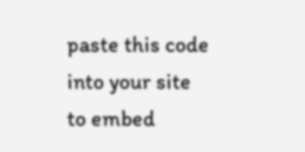paste this code into your site to embed